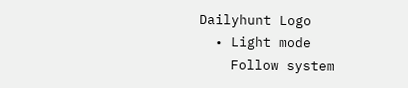Dailyhunt Logo
  • Light mode
    Follow system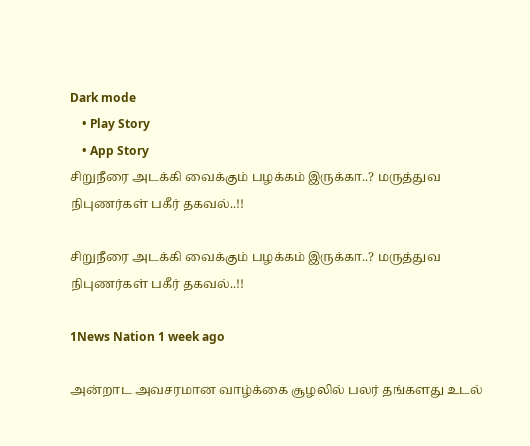Dark mode
    • Play Story
    • App Story
சிறுநீரை அடக்கி வைக்கும் பழக்கம் இருக்கா..? மருத்துவ நிபுணர்கள் பகீர் தகவல்..!!

சிறுநீரை அடக்கி வைக்கும் பழக்கம் இருக்கா..? மருத்துவ நிபுணர்கள் பகீர் தகவல்..!!

1News Nation 1 week ago

அன்றாட அவசரமான வாழ்க்கை சூழலில் பலர் தங்களது உடல்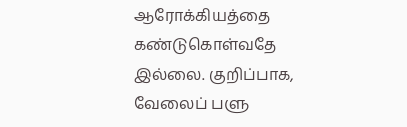ஆரோக்கியத்தை கண்டுகொள்வதே இல்லை. குறிப்பாக, வேலைப் பளு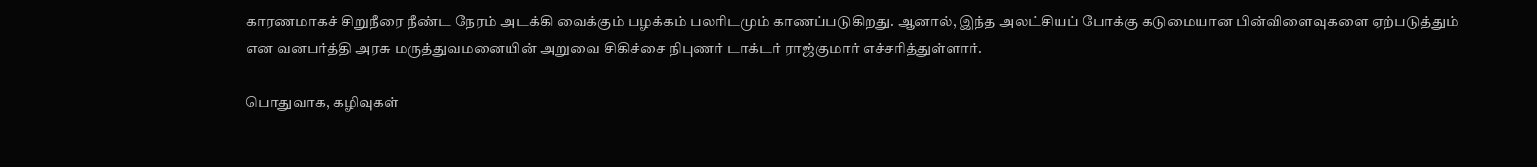காரணமாகச் சிறுநீரை நீண்ட நேரம் அடக்கி வைக்கும் பழக்கம் பலரிடமும் காணப்படுகிறது. ஆனால், இந்த அலட்சியப் போக்கு கடுமையான பின்விளைவுகளை ஏற்படுத்தும் என வனபர்த்தி அரசு மருத்துவமனையின் அறுவை சிகிச்சை நிபுணர் டாக்டர் ராஜ்குமார் எச்சரித்துள்ளார்.

பொதுவாக, கழிவுகள்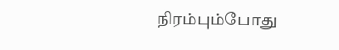நிரம்பும்போது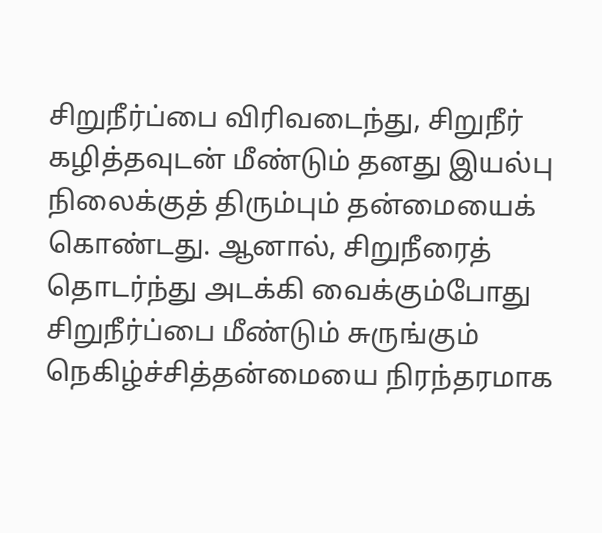சிறுநீர்ப்பை விரிவடைந்து, சிறுநீர் கழித்தவுடன் மீண்டும் தனது இயல்பு நிலைக்குத் திரும்பும் தன்மையைக் கொண்டது. ஆனால், சிறுநீரைத் தொடர்ந்து அடக்கி வைக்கும்போது சிறுநீர்ப்பை மீண்டும் சுருங்கும் நெகிழ்ச்சித்தன்மையை நிரந்தரமாக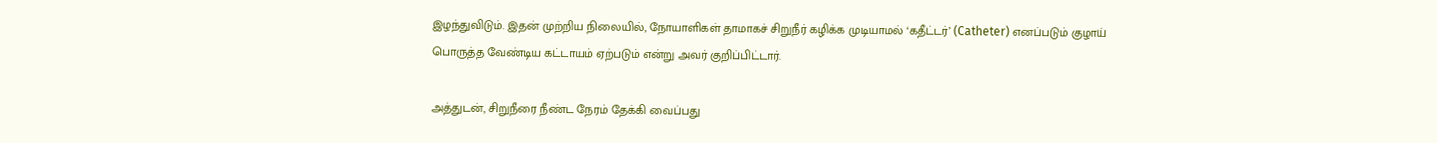இழந்துவிடும். இதன் முற்றிய நிலையில், நோயாளிகள் தாமாகச் சிறுநீர் கழிக்க முடியாமல் ‘கதீட்டர்’ (Catheter) எனப்படும் குழாய் பொருத்த வேண்டிய கட்டாயம் ஏற்படும் என்று அவர் குறிப்பிட்டார்.

அத்துடன், சிறுநீரை நீண்ட நேரம் தேக்கி வைப்பது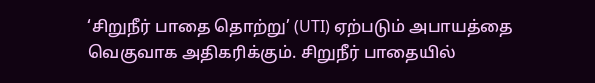‘சிறுநீர் பாதை தொற்று’ (UTI) ஏற்படும் அபாயத்தை வெகுவாக அதிகரிக்கும். சிறுநீர் பாதையில்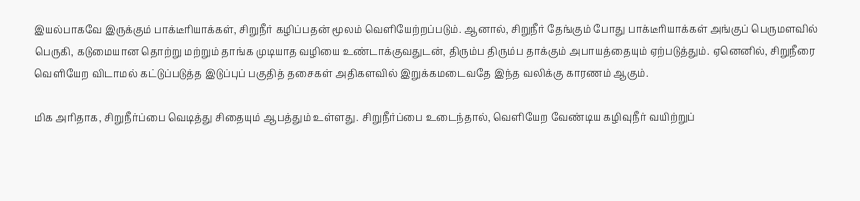இயல்பாகவே இருக்கும் பாக்டீரியாக்கள், சிறுநீர் கழிப்பதன் மூலம் வெளியேற்றப்படும். ஆனால், சிறுநீர் தேங்கும் போது பாக்டீரியாக்கள் அங்குப் பெருமளவில் பெருகி, கடுமையான தொற்று மற்றும் தாங்க முடியாத வழியை உண்டாக்குவதுடன், திரும்ப திரும்ப தாக்கும் அபாயத்தையும் ஏற்படுத்தும். ஏனெனில், சிறுநீரை வெளியேற விடாமல் கட்டுப்படுத்த இடுப்புப் பகுதித் தசைகள் அதிகளவில் இறுக்கமடைவதே இந்த வலிக்கு காரணம் ஆகும்.

மிக அரிதாக, சிறுநீர்ப்பை வெடித்து சிதையும் ஆபத்தும் உள்ளது. சிறுநீர்ப்பை உடைந்தால், வெளியேற வேண்டிய கழிவுநீர் வயிற்றுப்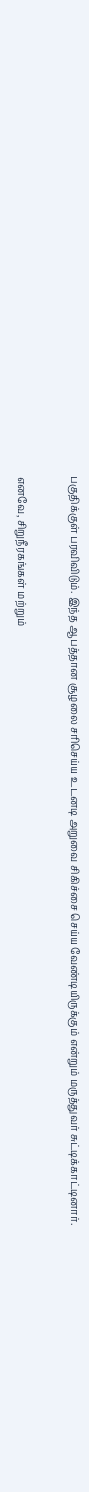பகுதிக்குள் பரவிவிடும். இந்த ஆபத்தான சூழலை சரிசெய்ய உடனடி அறுவை சிகிச்சை செய்ய வேண்டியிருக்கும் என்றும் மருத்துவர் சுட்டிக்காட்டினார்.

எனவே, சிறுநீரகங்கள் மற்றும்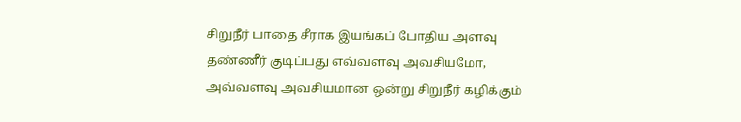சிறுநீர் பாதை சீராக இயங்கப் போதிய அளவு தண்ணீர் குடிப்பது எவ்வளவு அவசியமோ, அவ்வளவு அவசியமான ஒன்று சிறுநீர் கழிக்கும்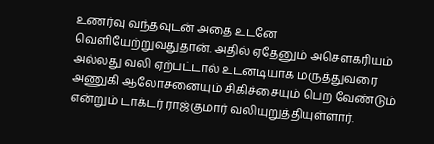உணர்வு வந்தவுடன் அதை உடனே வெளியேற்றுவதுதான். அதில் ஏதேனும் அசௌகரியம் அல்லது வலி ஏற்பட்டால் உடனடியாக மருத்துவரை அணுகி ஆலோசனையும் சிகிச்சையும் பெற வேண்டும் என்றும் டாக்டர் ராஜ்குமார் வலியுறுத்தியுள்ளார்.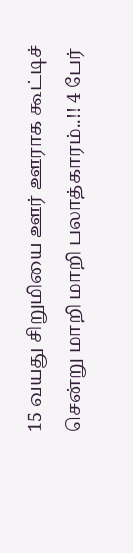15 வயது சிறுமியை ஊர் ஊராக கூட்டிச் சென்று மாறி மாறி பலாத்காரம்..!! 4 பேர்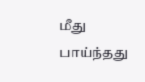மீது பாய்ந்தது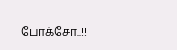போக்சோ..!!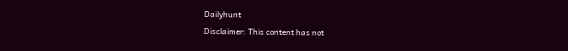Dailyhunt
Disclaimer: This content has not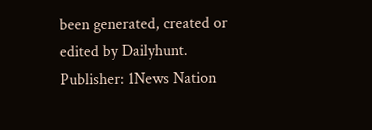been generated, created or edited by Dailyhunt. Publisher: 1News Nation